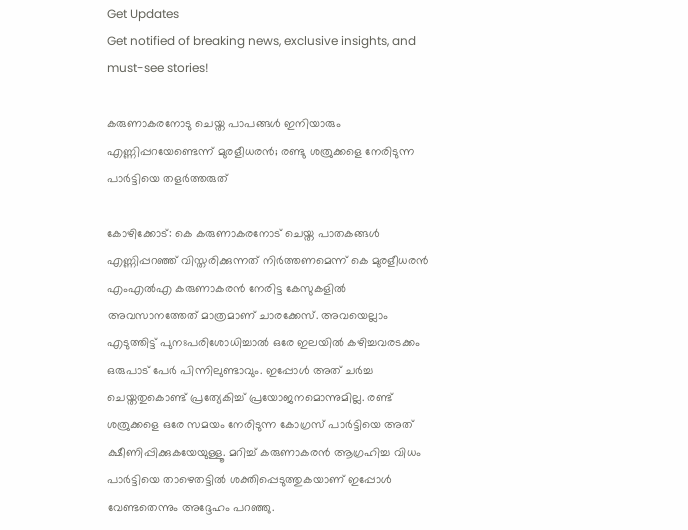Get Updates
Get notified of breaking news, exclusive insights, and must-see stories!

കരുണാകരനോടു ചെയ്ത പാപങ്ങള്‍ ഇനിയാരും എണ്ണിപ്പറയേണ്ടെന്ന് മുരളീധരന്‍; രണ്ടു ശത്രുക്കളെ നേരിടുന്ന പാര്‍ട്ടിയെ തളര്‍ത്തരുത്

കോഴിക്കോട്: കെ കരുണാകരനോട് ചെയ്ത പാതകങ്ങള്‍ എണ്ണിപ്പറഞ്ഞ് വിസ്തരിക്കുന്നത് നിര്‍ത്തണമെന്ന് കെ മുരളീധരന്‍ എംഎല്‍എ കരുണാകരന്‍ നേരിട്ട കേസുകളില്‍ അവസാനത്തേത് മാത്രമാണ് ചാരക്കേസ്. അവയെല്ലാം എടുത്തിട്ട് പുനഃപരിശോധിച്ചാല്‍ ഒരേ ഇലയില്‍ കഴിച്ചവരടക്കം ഒരുപാട് പേര്‍ പിന്നിലുണ്ടാവും. ഇപ്പോള്‍ അത് ചര്‍ച്ച ചെയ്തതുകൊണ്ട് പ്രത്യേകിച്ച് പ്രയോജനമൊന്നുമില്ല. രണ്ട് ശത്രുക്കളെ ഒരേ സമയം നേരിടുന്ന കോഗ്രസ് പാര്‍ട്ടിയെ അത് ക്ഷീണിപ്പിക്കുകയേയുള്ളൂ. മറിച്ച് കരുണാകരന്‍ ആഗ്രഹിച്ച വിധം പാര്‍ട്ടിയെ താഴെതട്ടില്‍ ശക്തിപ്പെടുത്തുകയാണ് ഇപ്പോള്‍ വേണ്ടതെന്നും അദ്ദേഹം പറഞ്ഞു.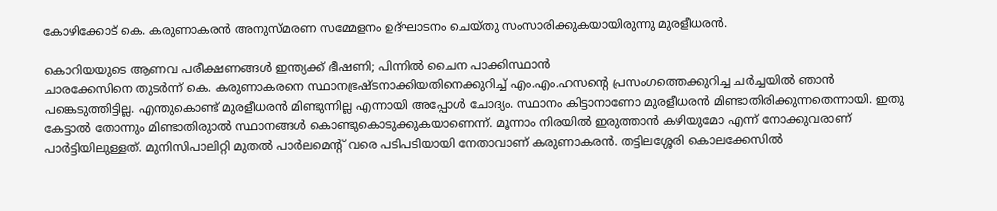കോഴിക്കോട് കെ. കരുണാകരന്‍ അനുസ്മരണ സമ്മേളനം ഉദ്ഘാടനം ചെയ്തു സംസാരിക്കുകയായിരുന്നു മുരളീധരന്‍.

കൊറിയയുടെ ആണവ പരീക്ഷണങ്ങള്‍ ഇന്ത്യക്ക് ഭീഷണി; പിന്നില്‍ ചൈന പാക്കിസ്ഥാന്‍
ചാരക്കേസിനെ തുടര്‍ന്ന് കെ. കരുണാകരനെ സ്ഥാനഭ്രഷ്ടനാക്കിയതിനെക്കുറിച്ച് എം.എം.ഹസന്റെ പ്രസംഗത്തെക്കുറിച്ച ചര്‍ച്ചയില്‍ ഞാന്‍ പങ്കെടുത്തിട്ടില്ല. എന്തുകൊണ്ട് മുരളീധരന്‍ മിണ്ടുന്നില്ല എന്നായി അപ്പോള്‍ ചോദ്യം. സ്ഥാനം കിട്ടാനാണോ മുരളീധരന്‍ മിണ്ടാതിരിക്കുന്നതെന്നായി. ഇതു കേട്ടാല്‍ തോന്നും മിണ്ടാതിരുാല്‍ സ്ഥാനങ്ങള്‍ കൊണ്ടുകൊടുക്കുകയാണെന്ന്. മൂന്നാം നിരയില്‍ ഇരുത്താന്‍ കഴിയുമോ എന്ന് നോക്കുവരാണ് പാര്‍ട്ടിയിലുള്ളത്. മുനിസിപാലിറ്റി മുതല്‍ പാര്‍ലമെന്റ് വരെ പടിപടിയായി നേതാവാണ് കരുണാകരന്‍. തട്ടിലശ്ശേരി കൊലക്കേസില്‍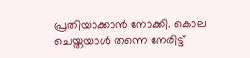പ്രതിയാക്കാന്‍ നോക്കി. കൊല ചെയ്തയാള്‍ തന്നെ നേരിട്ട്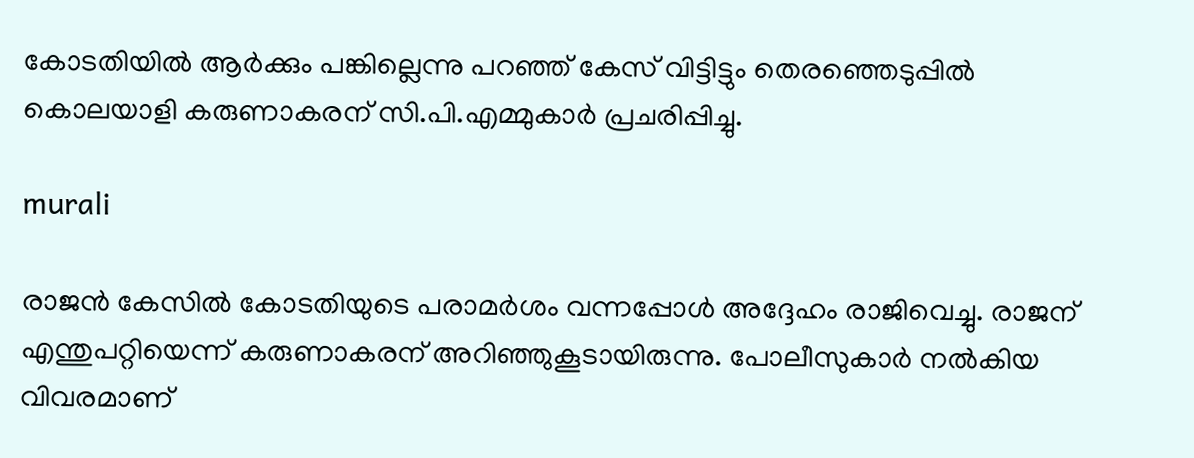കോടതിയില്‍ ആര്‍ക്കും പങ്കില്ലെന്നു പറഞ്ഞ് കേസ് വിട്ടിട്ടും തെരഞ്ഞെടുപ്പില്‍ കൊലയാളി കരുണാകരന് സി.പി.എമ്മുകാര്‍ പ്രചരിപ്പിച്ചു.

murali

രാജന്‍ കേസില്‍ കോടതിയുടെ പരാമര്‍ശം വന്നപ്പോള്‍ അദ്ദേഹം രാജിവെച്ചു. രാജന് എന്തുപറ്റിയെന്ന് കരുണാകരന് അറിഞ്ഞുകൂടായിരുന്നു. പോലീസുകാര്‍ നല്‍കിയ വിവരമാണ്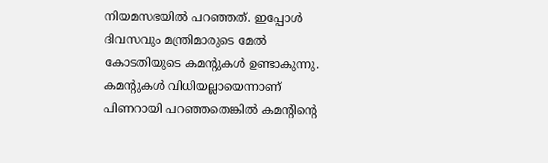നിയമസഭയില്‍ പറഞ്ഞത്. ഇപ്പോള്‍ ദിവസവും മന്ത്രിമാരുടെ മേല്‍ കോടതിയുടെ കമന്റുകള്‍ ഉണ്ടാകുന്നു. കമന്റുകള്‍ വിധിയല്ലായെന്നാണ് പിണറായി പറഞ്ഞതെങ്കില്‍ കമന്റിന്റെ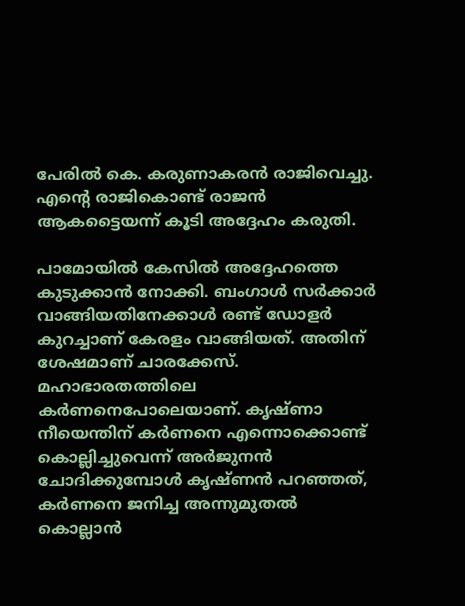പേരില്‍ കെ. കരുണാകരന്‍ രാജിവെച്ചു. എന്റെ രാജികൊണ്ട് രാജന്‍ ആകട്ടൈയന്ന് കൂടി അദ്ദേഹം കരുതി.

പാമോയില്‍ കേസില്‍ അദ്ദേഹത്തെ കുടുക്കാന്‍ നോക്കി. ബംഗാള്‍ സര്‍ക്കാര്‍ വാങ്ങിയതിനേക്കാള്‍ രണ്ട് ഡോളര്‍ കുറച്ചാണ് കേരളം വാങ്ങിയത്. അതിന് ശേഷമാണ് ചാരക്കേസ്. മഹാഭാരതത്തിലെ കര്‍ണനെപോലെയാണ്. കൃഷ്ണാ നീയെന്തിന് കര്‍ണനെ എന്നൊക്കൊണ്ട് കൊല്ലിച്ചുവെന്ന് അര്‍ജുനന്‍ ചോദിക്കുമ്പോള്‍ കൃഷ്ണന്‍ പറഞ്ഞത്, കര്‍ണനെ ജനിച്ച അന്നുമുതല്‍ കൊല്ലാന്‍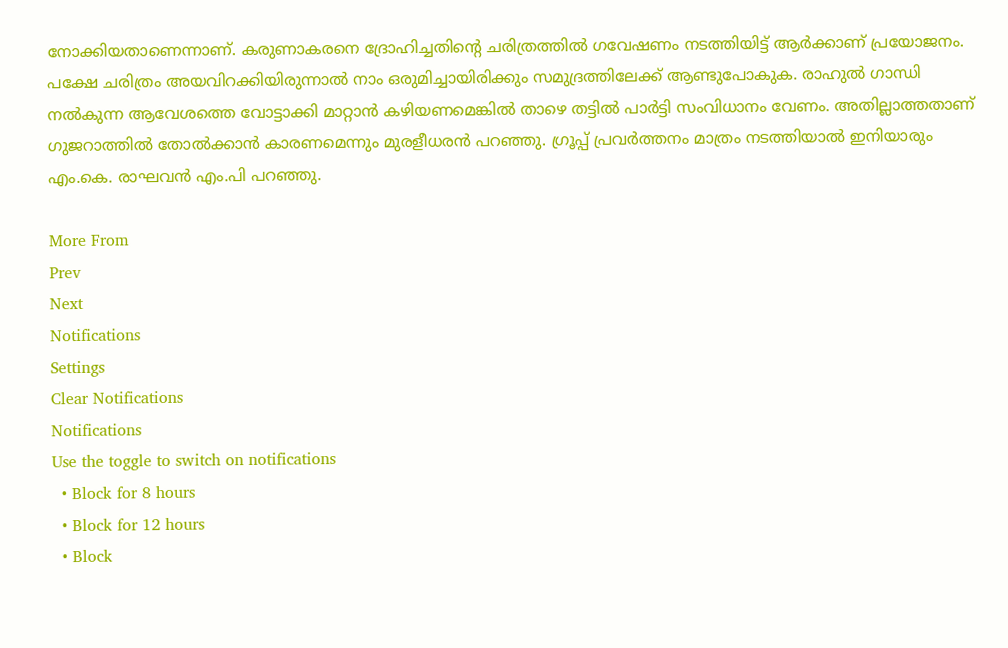നോക്കിയതാണെന്നാണ്. കരുണാകരനെ ദ്രോഹിച്ചതിന്റെ ചരിത്രത്തില്‍ ഗവേഷണം നടത്തിയിട്ട് ആര്‍ക്കാണ് പ്രയോജനം. പക്ഷേ ചരിത്രം അയവിറക്കിയിരുന്നാല്‍ നാം ഒരുമിച്ചായിരിക്കും സമുദ്രത്തിലേക്ക് ആണ്ടുപോകുക. രാഹുല്‍ ഗാന്ധി നല്‍കുന്ന ആവേശത്തെ വോട്ടാക്കി മാറ്റാന്‍ കഴിയണമെങ്കില്‍ താഴെ തട്ടില്‍ പാര്‍ട്ടി സംവിധാനം വേണം. അതില്ലാത്തതാണ് ഗുജറാത്തില്‍ തോല്‍ക്കാന്‍ കാരണമെന്നും മുരളീധരന്‍ പറഞ്ഞു. ഗ്രൂപ്പ് പ്രവര്‍ത്തനം മാത്രം നടത്തിയാല്‍ ഇനിയാരും എം.കെ. രാഘവന്‍ എം.പി പറഞ്ഞു.

More From
Prev
Next
Notifications
Settings
Clear Notifications
Notifications
Use the toggle to switch on notifications
  • Block for 8 hours
  • Block for 12 hours
  • Block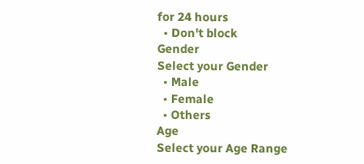for 24 hours
  • Don't block
Gender
Select your Gender
  • Male
  • Female
  • Others
Age
Select your Age Range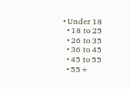• Under 18
  • 18 to 25
  • 26 to 35
  • 36 to 45
  • 45 to 55
  • 55+